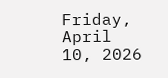Friday, April 10, 2026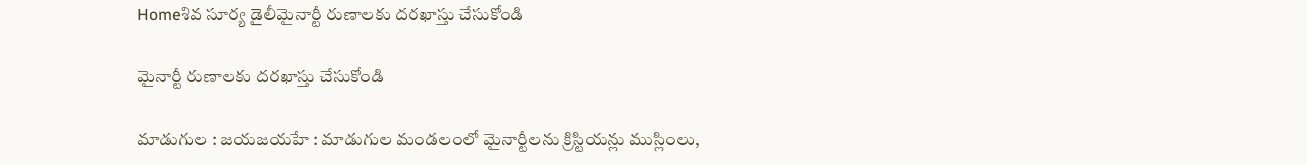Homeశివ సూర్య డైలీమైనార్టీ రుణాలకు దరఖాస్తు చేసుకోండి

మైనార్టీ రుణాలకు దరఖాస్తు చేసుకోండి

మాడుగుల : జయజయహే : మాడుగుల మండలంలో మైనార్టీలను క్రిస్టియన్లు ముస్లింలు,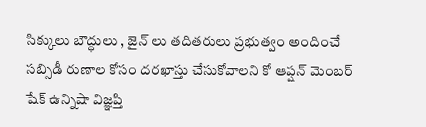సిక్కులు బౌద్ధులు , జైన్ లు తదితరులు ప్రభుత్వం అందించే సబ్సిడీ రుణాల కోసం దరఖాస్తు చేసుకోవాలని కో ఆప్షన్ మెంబర్ షేక్ ఉన్నిషా విజ్ఞప్తి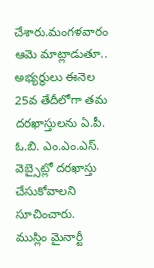చేశారు.మంగళవారం ఆమె మాట్లాడుతూ.. అభ్యర్థులు ఈనెల 25వ తేదీలోగా తమ దరఖాస్తులను ఏ.పీ. ఓ.బి. ఎం.ఎం.ఎస్. వెబ్సైట్లో దరఖాస్తు చేసుకోవాలని సూచించారు. ముస్లిం మైనార్టీ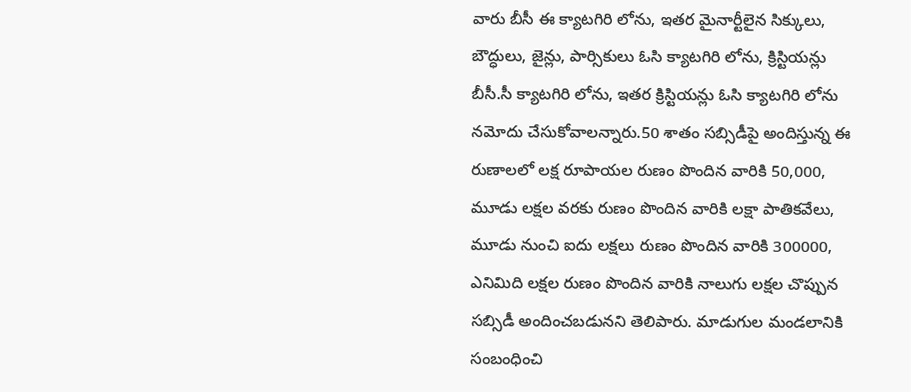వారు బీసీ ఈ క్యాటగిరి లోను, ఇతర మైనార్టీలైన సిక్కులు, బౌద్ధులు, జైన్లు, పార్సికులు ఓసి క్యాటగిరి లోను, క్రిస్టియన్లు బీసీ.సీ క్యాటగిరి లోను, ఇతర క్రిస్టియన్లు ఓసి క్యాటగిరి లోను నమోదు చేసుకోవాలన్నారు.50 శాతం సబ్సిడీపై అందిస్తున్న ఈ రుణాలలో లక్ష రూపాయల రుణం పొందిన వారికి 50,000, మూడు లక్షల వరకు రుణం పొందిన వారికి లక్షా పాతికవేలు, మూడు నుంచి ఐదు లక్షలు రుణం పొందిన వారికి 300000, ఎనిమిది లక్షల రుణం పొందిన వారికి నాలుగు లక్షల చొప్పున సబ్సిడీ అందించబడునని తెలిపారు. మాడుగుల మండలానికి సంబంధించి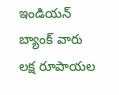ఇండియన్ బ్యాంక్ వారు లక్ష రూపాయల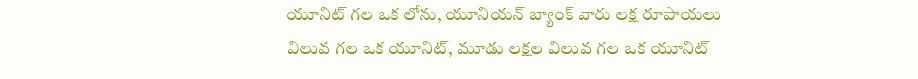యూనిట్ గల ఒక లోను, యూనియన్ బ్యాంక్ వారు లక్ష రూపాయలు విలువ గల ఒక యూనిట్, మూడు లక్షల విలువ గల ఒక యూనిట్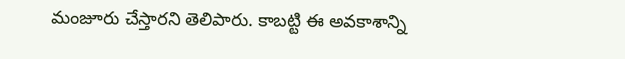మంజూరు చేస్తారని తెలిపారు. కాబట్టి ఈ అవకాశాన్ని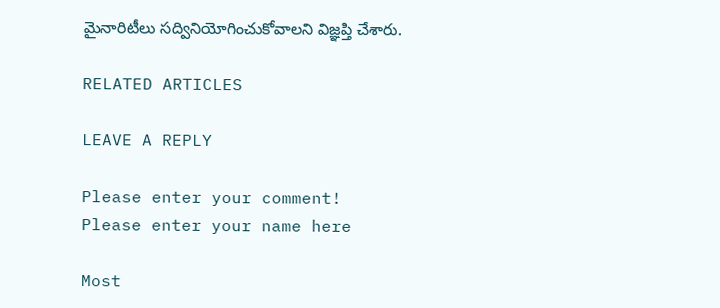మైనారిటీలు సద్వినియోగించుకోవాలని విజ్ఞప్తి చేశారు.

RELATED ARTICLES

LEAVE A REPLY

Please enter your comment!
Please enter your name here

Most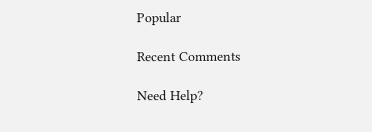Popular

Recent Comments

Need Help?